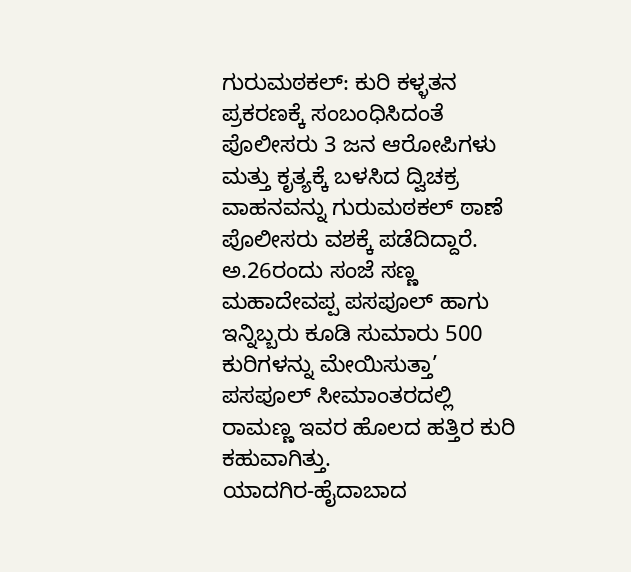ಗುರುಮಠಕಲ್: ಕುರಿ ಕಳ್ಳತನ ಪ್ರಕರಣಕ್ಕೆ ಸಂಬಂಧಿಸಿದಂತೆ ಪೊಲೀಸರು 3 ಜನ ಆರೋಪಿಗಳು ಮತ್ತು ಕೃತ್ಯಕ್ಕೆ ಬಳಸಿದ ದ್ವಿಚಕ್ರ ವಾಹನವನ್ನು ಗುರುಮಠಕಲ್ ಠಾಣೆ ಪೊಲೀಸರು ವಶಕ್ಕೆ ಪಡೆದಿದ್ದಾರೆ. ಅ.26ರಂದು ಸಂಜೆ ಸಣ್ಣ ಮಹಾದೇವಪ್ಪ ಪಸಪೂಲ್ ಹಾಗು ಇನ್ನಿಬ್ಬರು ಕೂಡಿ ಸುಮಾರು 500 ಕುರಿಗಳನ್ನು ಮೇಯಿಸುತ್ತಾ’ ಪಸಪೂಲ್ ಸೀಮಾಂತರದಲ್ಲಿ ರಾಮಣ್ಣ ಇವರ ಹೊಲದ ಹತ್ತಿರ ಕುರಿ ಕಹುವಾಗಿತ್ತು.
ಯಾದಗಿರ-ಹೈದಾಬಾದ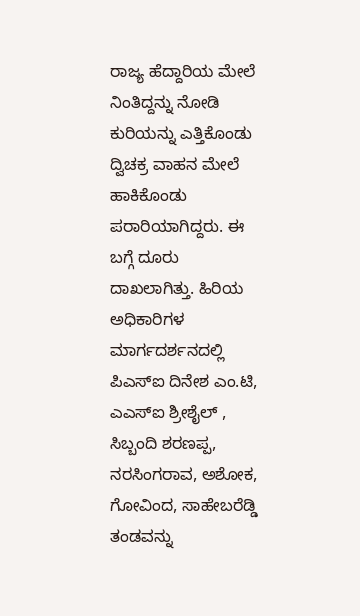ರಾಜ್ಯ ಹೆದ್ದಾರಿಯ ಮೇಲೆ ನಿಂತಿದ್ದನ್ನು ನೋಡಿ ಕುರಿಯನ್ನು ಎತ್ತಿಕೊಂಡು ದ್ವಿಚಕ್ರ ವಾಹನ ಮೇಲೆ ಹಾಕಿಕೊಂಡು ಪರಾರಿಯಾಗಿದ್ದರು. ಈ ಬಗ್ಗೆ ದೂರು ದಾಖಲಾಗಿತ್ತು. ಹಿರಿಯ ಅಧಿಕಾರಿಗಳ ಮಾರ್ಗದರ್ಶನದಲ್ಲಿ ಪಿಎಸ್ಐ ದಿನೇಶ ಎಂ.ಟಿ, ಎಎಸ್ಐ ಶ್ರೀಶೈಲ್ , ಸಿಬ್ಬಂದಿ ಶರಣಪ್ಪ, ನರಸಿಂಗರಾವ, ಅಶೋಕ, ಗೋವಿಂದ, ಸಾಹೇಬರೆಡ್ಡಿ ತಂಡವನ್ನು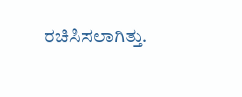ರಚಿಸಿಸಲಾಗಿತ್ತು.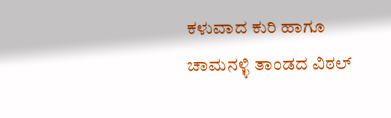ಕಳುವಾದ ಕುರಿ ಹಾಗೂ ಚಾಮನಳ್ಳಿ ತಾಂಡದ ವಿಠಲ್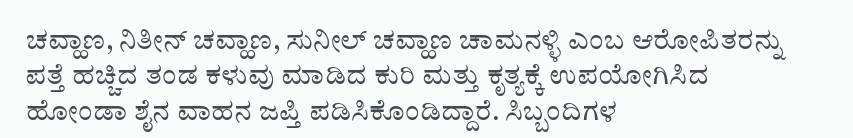ಚವ್ಹಾಣ, ನಿತೀನ್ ಚವ್ಹಾಣ, ಸುನೀಲ್ ಚವ್ಹಾಣ ಚಾಮನಳ್ಳಿ ಎಂಬ ಆರೋಪಿತರನ್ನು ಪತ್ತೆ ಹಚ್ಚಿದ ತಂಡ ಕಳುವು ಮಾಡಿದ ಕುರಿ ಮತ್ತು ಕೃತ್ಯಕ್ಕೆ ಉಪಯೋಗಿಸಿದ ಹೋಂಡಾ ಶೈನ ವಾಹನ ಜಪ್ತಿ ಪಡಿಸಿಕೊಂಡಿದ್ದಾರೆ. ಸಿಬ್ಬಂದಿಗಳ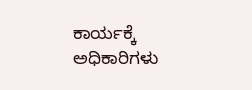ಕಾರ್ಯಕ್ಕೆ ಅಧಿಕಾರಿಗಳು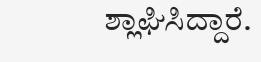ಶ್ಲಾಘಿಸಿದ್ದಾರೆ.